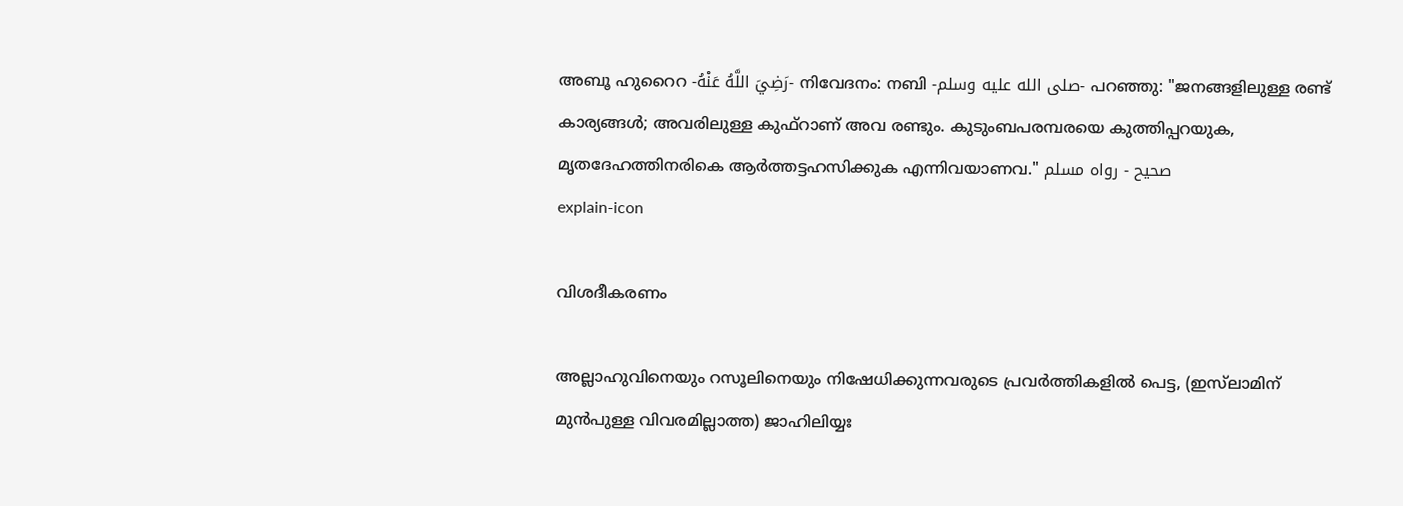അബൂ ഹുറൈറ -رَضِيَ اللَّهُ عَنْهُ- നിവേദനം: നബി -صلى الله عليه وسلم- പറഞ്ഞു: "ജനങ്ങളിലുള്ള രണ്ട് കാര്യങ്ങൾ; അവരിലുള്ള കുഫ്റാണ് അവ രണ്ടും. കുടുംബപരമ്പരയെ കുത്തിപ്പറയുക, മൃതദേഹത്തിനരികെ ആർത്തട്ടഹസിക്കുക എന്നിവയാണവ." صحيح - رواه مسلم
explain-icon

വിശദീകരണം

അല്ലാഹുവിനെയും റസൂലിനെയും നിഷേധിക്കുന്നവരുടെ പ്രവർത്തികളിൽ പെട്ട, (ഇസ്‌ലാമിന് മുൻപുള്ള വിവരമില്ലാത്ത) ജാഹിലിയ്യഃ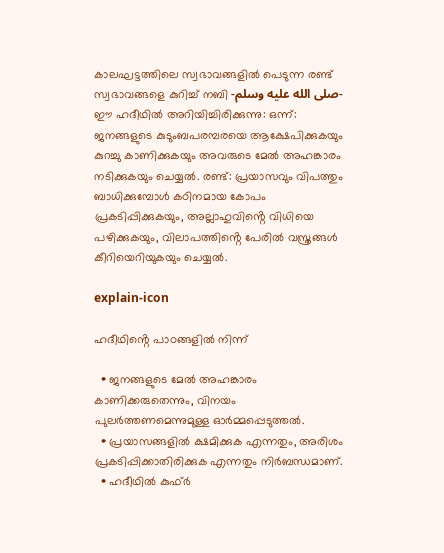കാലഘട്ടത്തിലെ സ്വഭാവങ്ങളിൽ പെടുന്ന രണ്ട് സ്വഭാവങ്ങളെ കുറിച്ച് നബി -صلى الله عليه وسلم- ഈ ഹദീഥിൽ അറിയിച്ചിരിക്കുന്നു: ഒന്ന്: ജനങ്ങളുടെ കുടുംബപരമ്പരയെ ആക്ഷേപിക്കുകയും കുറച്ചു കാണിക്കുകയും അവരുടെ മേൽ അഹങ്കാരം നടിക്കുകയും ചെയ്യൽ. രണ്ട്: പ്രയാസവും വിപത്തും ബാധിക്കുമ്പോൾ കഠിനമായ കോപം പ്രകടിപ്പിക്കുകയും, അല്ലാഹുവിൻ്റെ വിധിയെ പഴിക്കുകയും, വിലാപത്തിൻ്റെ പേരിൽ വസ്ത്രങ്ങൾ കീറിയെറിയുകയും ചെയ്യൽ.

explain-icon

ഹദീഥിൻ്റെ പാഠങ്ങളിൽ നിന്ന്

  • ജനങ്ങളുടെ മേൽ അഹങ്കാരം കാണിക്കരുതെന്നും, വിനയം പുലർത്തണമെന്നുമുള്ള ഓർമ്മപ്പെടുത്തൽ.
  • പ്രയാസങ്ങളിൽ ക്ഷമിക്കുക എന്നതും, അരിശം പ്രകടിപ്പിക്കാതിരിക്കുക എന്നതും നിർബന്ധമാണ്.
  • ഹദീഥിൽ കുഫ്ർ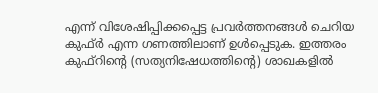എന്ന് വിശേഷിപ്പിക്കപ്പെട്ട പ്രവർത്തനങ്ങൾ ചെറിയ കുഫ്ർ എന്ന ഗണത്തിലാണ് ഉൾപ്പെടുക. ഇത്തരം കുഫ്റിൻ്റെ (സത്യനിഷേധത്തിൻ്റെ) ശാഖകളിൽ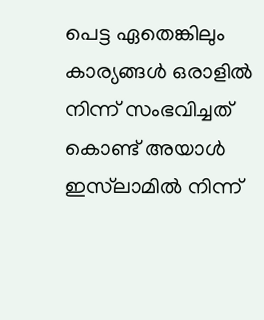പെട്ട ഏതെങ്കിലും കാര്യങ്ങൾ ഒരാളിൽ നിന്ന് സംഭവിച്ചത് കൊണ്ട് അയാൾ ഇസ്‌ലാമിൽ നിന്ന്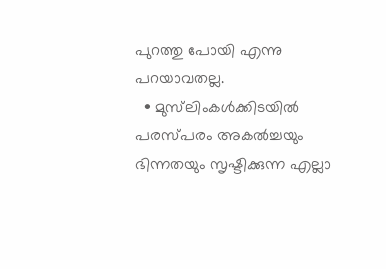പുറത്തു പോയി എന്നു പറയാവതല്ല.
  • മുസ്‌ലിംകൾക്കിടയിൽ പരസ്പരം അകൽച്ചയും ഭിന്നതയും സൃഷ്ടിക്കുന്ന എല്ലാ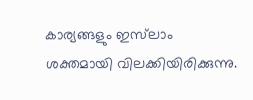കാര്യങ്ങളും ഇസ്‌ലാം ശക്തമായി വിലക്കിയിരിക്കുന്നു.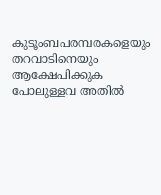കുടൂംബപരമ്പരകളെയും തറവാടിനെയും ആക്ഷേപിക്കുക പോലുള്ളവ അതിൽ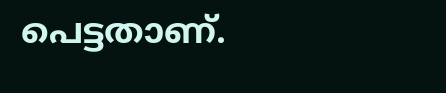പെട്ടതാണ്.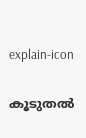explain-icon

കൂടുതൽ